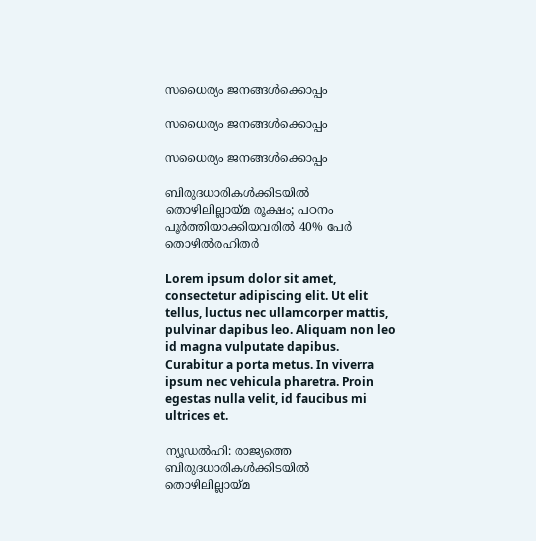സധൈര്യം ജനങ്ങൾക്കൊപ്പം

സധൈര്യം ജനങ്ങൾക്കൊപ്പം

സധൈര്യം ജനങ്ങൾക്കൊപ്പം

ബിരുദധാരികൾക്കിടയിൽ തൊഴിലില്ലായ്മ രൂക്ഷം; പഠനം പൂർത്തിയാക്കിയവരിൽ 40% പേർ തൊഴിൽരഹിതർ

Lorem ipsum dolor sit amet, consectetur adipiscing elit. Ut elit tellus, luctus nec ullamcorper mattis, pulvinar dapibus leo. Aliquam non leo id magna vulputate dapibus. Curabitur a porta metus. In viverra ipsum nec vehicula pharetra. Proin egestas nulla velit, id faucibus mi ultrices et.

ന്യൂഡൽഹി: രാജ്യത്തെ ബിരുദധാരികൾക്കിടയിൽ തൊഴിലില്ലായ്മ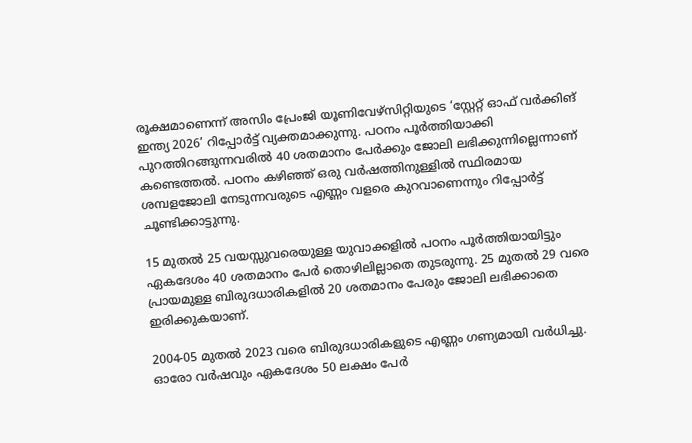രൂക്ഷമാണെന്ന് അസിം പ്രേംജി യൂണിവേഴ്സിറ്റിയുടെ ‘സ്റ്റേറ്റ് ഓഫ് വർക്കിങ് ഇന്ത്യ 2026’ റിപ്പോർട്ട് വ്യക്തമാക്കുന്നു. പഠനം പൂർത്തിയാക്കി പുറത്തിറങ്ങുന്നവരിൽ 40 ശതമാനം പേർക്കും ജോലി ലഭിക്കുന്നില്ലെന്നാണ് കണ്ടെത്തൽ. പഠനം കഴിഞ്ഞ് ഒരു വർഷത്തിനുള്ളിൽ സ്ഥിരമായ ശമ്പളജോലി നേടുന്നവരുടെ എണ്ണം വളരെ കുറവാണെന്നും റിപ്പോർട്ട് ചൂണ്ടിക്കാട്ടുന്നു.

15 മുതൽ 25 വയസ്സുവരെയുള്ള യുവാക്കളിൽ പഠനം പൂർത്തിയായിട്ടും ഏകദേശം 40 ശതമാനം പേർ തൊഴിലില്ലാതെ തുടരുന്നു. 25 മുതൽ 29 വരെ പ്രായമുള്ള ബിരുദധാരികളിൽ 20 ശതമാനം പേരും ജോലി ലഭിക്കാതെ ഇരിക്കുകയാണ്.

2004-05 മുതൽ 2023 വരെ ബിരുദധാരികളുടെ എണ്ണം ഗണ്യമായി വർധിച്ചു. ഓരോ വർഷവും ഏകദേശം 50 ലക്ഷം പേർ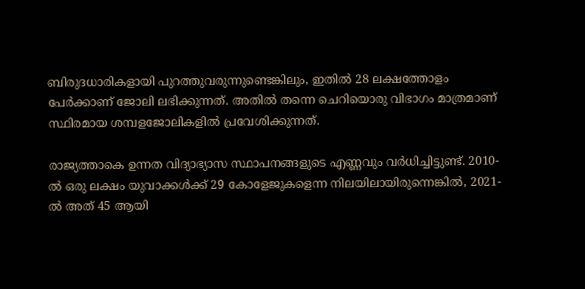ബിരുദധാരികളായി പുറത്തുവരുന്നുണ്ടെങ്കിലും, ഇതിൽ 28 ലക്ഷത്തോളം പേർക്കാണ് ജോലി ലഭിക്കുന്നത്. അതിൽ തന്നെ ചെറിയൊരു വിഭാഗം മാത്രമാണ് സ്ഥിരമായ ശമ്പളജോലികളിൽ പ്രവേശിക്കുന്നത്.

രാജ്യത്താകെ ഉന്നത വിദ്യാഭ്യാസ സ്ഥാപനങ്ങളുടെ എണ്ണവും വർധിച്ചിട്ടുണ്ട്. 2010-ൽ ഒരു ലക്ഷം യുവാക്കൾക്ക് 29 കോളേജുകളെന്ന നിലയിലായിരുന്നെങ്കിൽ, 2021-ൽ അത് 45 ആയി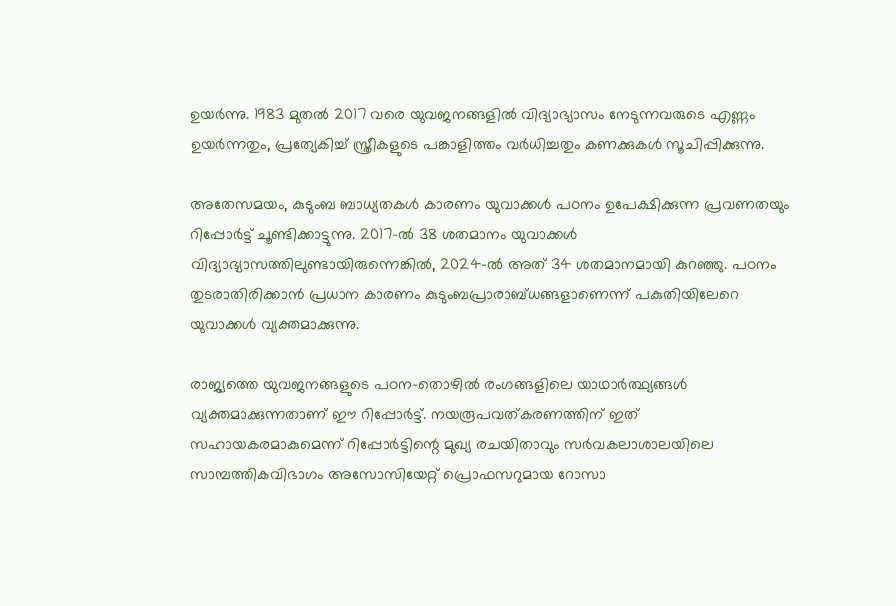ഉയർന്നു. 1983 മുതൽ 2017 വരെ യുവജനങ്ങളിൽ വിദ്യാഭ്യാസം നേടുന്നവരുടെ എണ്ണം ഉയർന്നതും, പ്രത്യേകിച്ച് സ്ത്രീകളുടെ പങ്കാളിത്തം വർധിച്ചതും കണക്കുകൾ സൂചിപ്പിക്കുന്നു.

അതേസമയം, കുടുംബ ബാധ്യതകൾ കാരണം യുവാക്കൾ പഠനം ഉപേക്ഷിക്കുന്ന പ്രവണതയും റിപ്പോർട്ട് ചൂണ്ടിക്കാട്ടുന്നു. 2017-ൽ 38 ശതമാനം യുവാക്കൾ വിദ്യാഭ്യാസത്തിലുണ്ടായിരുന്നെങ്കിൽ, 2024-ൽ അത് 34 ശതമാനമായി കുറഞ്ഞു. പഠനം തുടരാതിരിക്കാൻ പ്രധാന കാരണം കുടുംബപ്രാരാബ്ധങ്ങളാണെന്ന് പകുതിയിലേറെ യുവാക്കൾ വ്യക്തമാക്കുന്നു.

രാജ്യത്തെ യുവജനങ്ങളുടെ പഠന-തൊഴിൽ രംഗങ്ങളിലെ യാഥാർത്ഥ്യങ്ങൾ വ്യക്തമാക്കുന്നതാണ് ഈ റിപ്പോർട്ട്. നയരൂപവത്കരണത്തിന് ഇത് സഹായകരമാകുമെന്ന് റിപ്പോർട്ടിന്റെ മുഖ്യ രചയിതാവും സർവകലാശാലയിലെ സാമ്പത്തികവിഭാഗം അസോസിയേറ്റ് പ്രൊഫസറുമായ റോസാ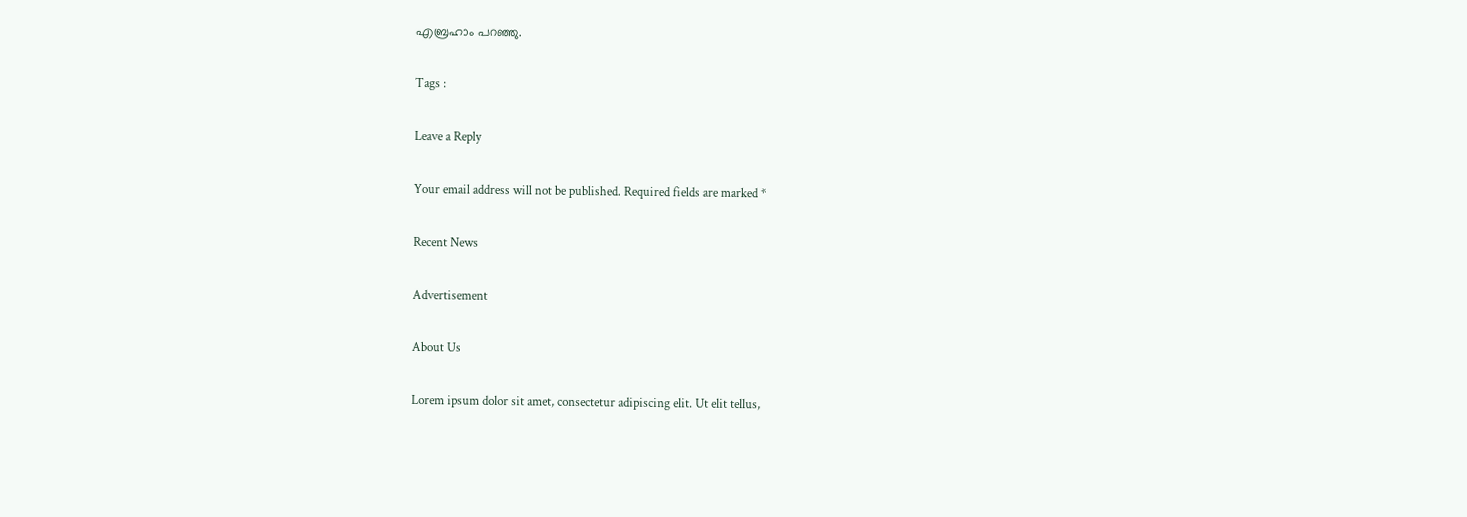എബ്രഹാം പറഞ്ഞു.

Tags :

Leave a Reply

Your email address will not be published. Required fields are marked *

Recent News

Advertisement

About Us

Lorem ipsum dolor sit amet, consectetur adipiscing elit. Ut elit tellus,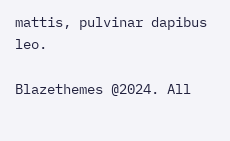mattis, pulvinar dapibus leo.

Blazethemes @2024. All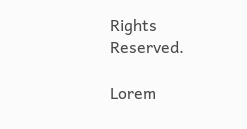Rights Reserved.

Lorem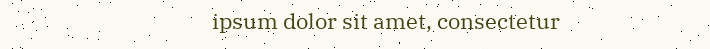ipsum dolor sit amet, consectetur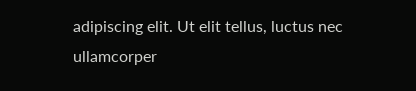adipiscing elit. Ut elit tellus, luctus nec ullamcorper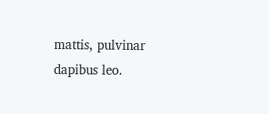mattis, pulvinar dapibus leo.